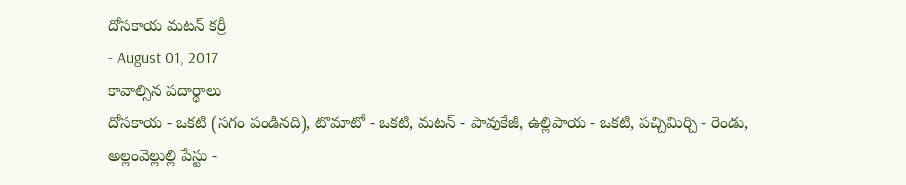దోసకాయ మటన్ కర్రీ
- August 01, 2017
కావాల్సిన పదార్థాలు
దోసకాయ - ఒకటి (సగం పండినది), టొమాటో - ఒకటి, మటన్ - పావుకేజీ, ఉల్లిపాయ - ఒకటి, పచ్చిమిర్చి - రెండు, అల్లంవెల్లుల్లి పేస్టు -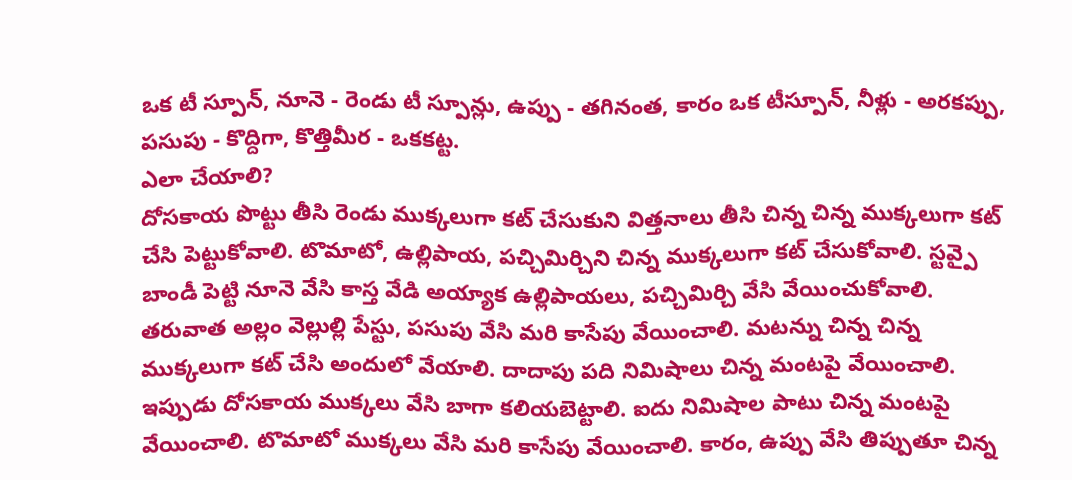ఒక టీ స్పూన్, నూనె - రెండు టీ స్పూన్లు, ఉప్పు - తగినంత, కారం ఒక టీస్పూన్, నీళ్లు - అరకప్పు, పసుపు - కొద్దిగా, కొత్తిమీర - ఒకకట్ట.
ఎలా చేయాలి?
దోసకాయ పొట్టు తీసి రెండు ముక్కలుగా కట్ చేసుకుని విత్తనాలు తీసి చిన్న చిన్న ముక్కలుగా కట్ చేసి పెట్టుకోవాలి. టొమాటో, ఉల్లిపాయ, పచ్చిమిర్చిని చిన్న ముక్కలుగా కట్ చేసుకోవాలి. స్టవ్పై బాండీ పెట్టి నూనె వేసి కాస్త వేడి అయ్యాక ఉల్లిపాయలు, పచ్చిమిర్చి వేసి వేయించుకోవాలి. తరువాత అల్లం వెల్లుల్లి పేస్టు, పసుపు వేసి మరి కాసేపు వేయించాలి. మటన్ను చిన్న చిన్న ముక్కలుగా కట్ చేసి అందులో వేయాలి. దాదాపు పది నిమిషాలు చిన్న మంటపై వేయించాలి. ఇప్పుడు దోసకాయ ముక్కలు వేసి బాగా కలియబెట్టాలి. ఐదు నిమిషాల పాటు చిన్న మంటపై వేయించాలి. టొమాటో ముక్కలు వేసి మరి కాసేపు వేయించాలి. కారం, ఉప్పు వేసి తిప్పుతూ చిన్న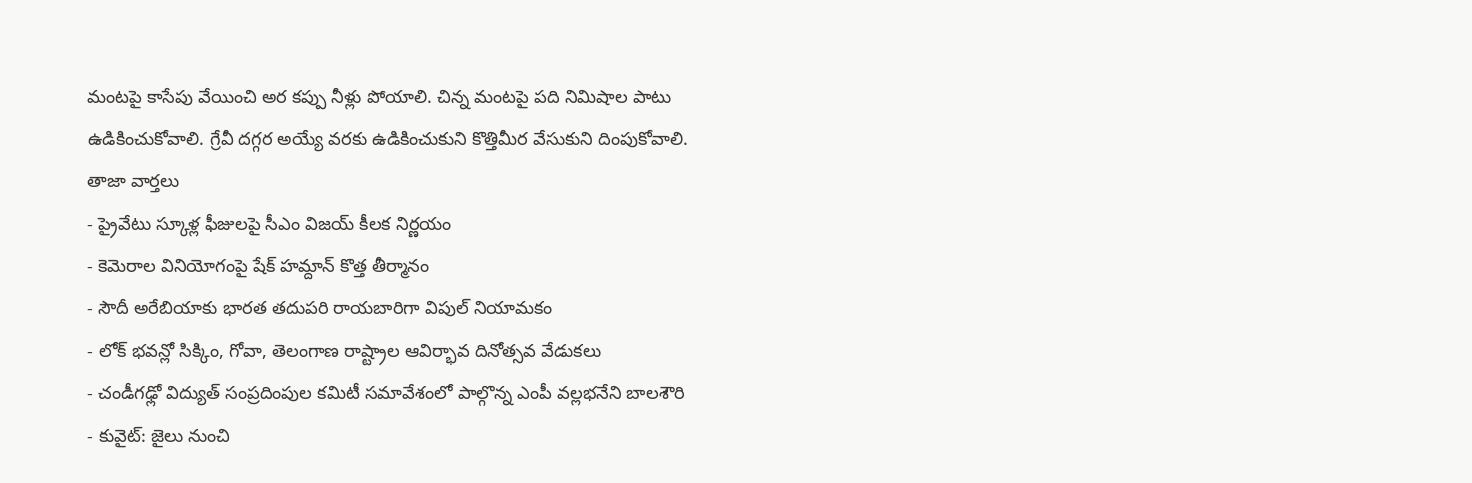మంటపై కాసేపు వేయించి అర కప్పు నీళ్లు పోయాలి. చిన్న మంటపై పది నిమిషాల పాటు ఉడికించుకోవాలి. గ్రేవీ దగ్గర అయ్యే వరకు ఉడికించుకుని కొత్తిమీర వేసుకుని దింపుకోవాలి.
తాజా వార్తలు
- ప్రైవేటు స్కూళ్ల ఫీజులపై సీఎం విజయ్ కీలక నిర్ణయం
- కెమెరాల వినియోగంపై షేక్ హమ్దాన్ కొత్త తీర్మానం
- సౌదీ అరేబియాకు భారత తదుపరి రాయబారిగా విపుల్ నియామకం
- లోక్ భవన్లో సిక్కిం, గోవా, తెలంగాణ రాష్ట్రాల ఆవిర్భావ దినోత్సవ వేడుకలు
- చండీగఢ్లో విద్యుత్ సంప్రదింపుల కమిటీ సమావేశంలో పాల్గొన్న ఎంపీ వల్లభనేని బాలశౌరి
- కువైట్: జైలు నుంచి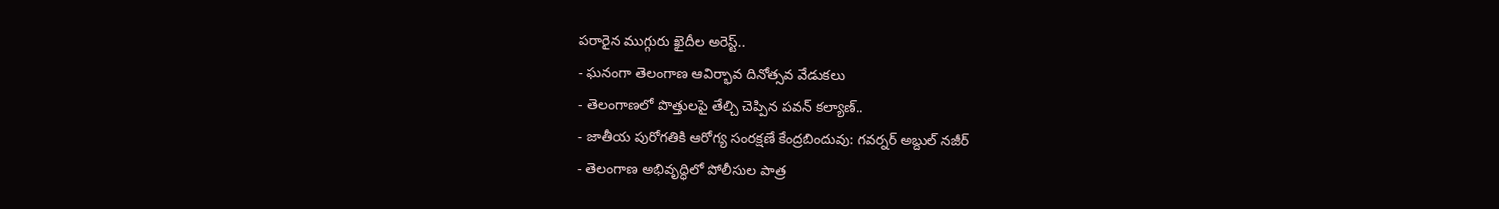పరారైన ముగ్గురు ఖైదీల అరెస్ట్..
- ఘనంగా తెలంగాణ ఆవిర్భావ దినోత్సవ వేడుకలు
- తెలంగాణలో పొత్తులపై తేల్చి చెప్పిన పవన్ కల్యాణ్..
- జాతీయ పురోగతికి ఆరోగ్య సంరక్షణే కేంద్రబిందువు: గవర్నర్ అబ్దుల్ నజీర్
- తెలంగాణ అభివృద్ధిలో పోలీసుల పాత్ర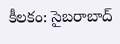కీలకం: సైబరాబాద్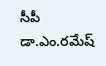సీపీ డా.ఎం.రమేష్